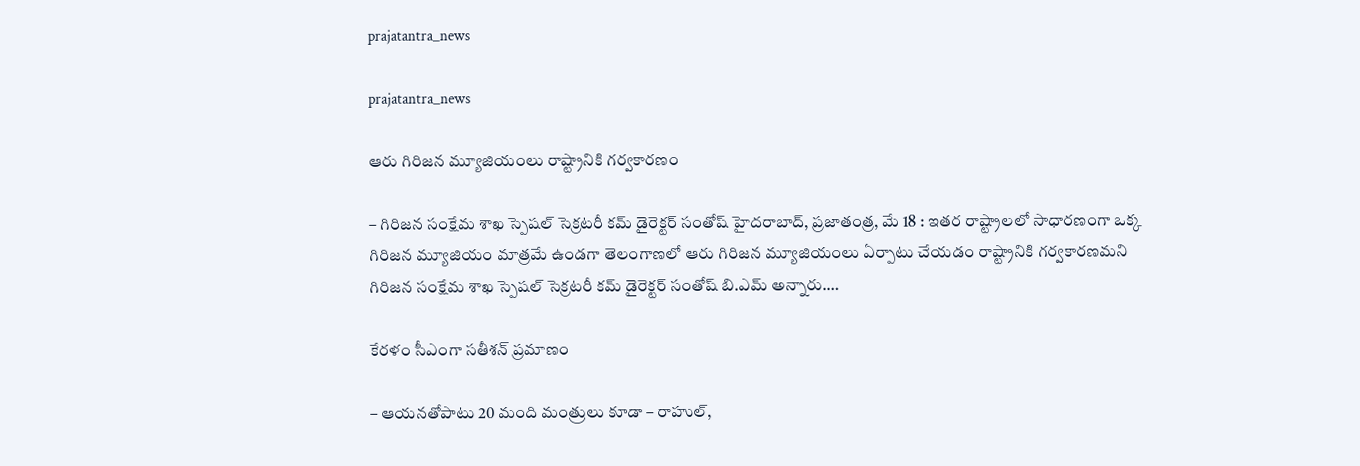prajatantra_news

prajatantra_news

ఆరు గిరిజన మ్యూజియంలు రాష్ట్రానికి గర్వకారణం

– గిరిజన సంక్షేమ శాఖ స్పెషల్ సెక్రటరీ కమ్ డైరెక్టర్ సంతోష్ హైదరాబాద్, ప్రజాతంత్ర, మే 18 : ఇతర రాష్ట్రాలలో సాధారణంగా ఒక్క గిరిజన మ్యూజియం మాత్రమే ఉండగా తెలంగాణలో ఆరు గిరిజన మ్యూజియంలు ఏర్పాటు చేయడం రాష్ట్రానికి గర్వకారణమని గిరిజన సంక్షేమ శాఖ స్పెషల్ సెక్రటరీ కమ్ డైరెక్టర్ సంతోష్ బి.ఎమ్ అన్నారు.…

కేరళం సీఎంగా సతీశన్ ప్రమాణం

– ఆయనతోపాటు 20 మంది మంత్రులు కూడా – రాహుల్,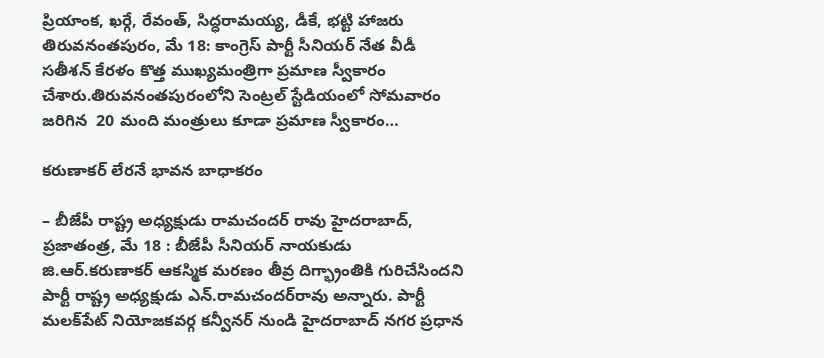ప్రియాంక, ఖర్గే, రేవంత్, సిద్ధరామయ్య, డీకే, భట్టి హాజరు తిరువనంతపురం, మే 18: కాంగ్రెస్ పార్టీ సీనియర్ నేత వీడీ సతీశన్ కేరళం కొత్త ముఖ్యమంత్రిగా ప్రమాణ స్వీకారం చేశారు.తిరువనంతపురంలోని సెంట్రల్ స్టేడియంలో సోమవారం జరిగిన  20 మంది మంత్రులు కూడా ప్రమాణ స్వీకారం…

కరుణాకర్ లేరనే భావన బాధాకరం

– బీజేపీ రాష్ట్ర అధ్యక్షుడు రామచందర్ రావు హైదరాబాద్, ప్రజాతంత్ర, మే 18 : బీజేపీ సీనియర్ నాయకుడు జి.ఆర్.కరుణాకర్ ఆకస్మిక మరణం తీవ్ర దిగ్భ్రాంతికి గురిచేసిందని పార్టీ రాష్ట్ర అధ్యక్షుడు ఎన్.రామచందర్‌రావు అన్నారు. పార్టీ మలక్‌పేట్ నియోజకవర్గ కన్వీనర్ నుండి హైదరాబాద్ నగర ప్రధాన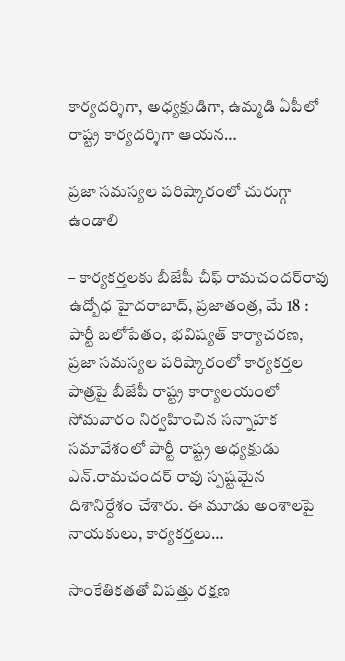కార్యదర్శిగా, అధ్యక్షుడిగా, ఉమ్మడి ఏపీలో రాష్ట్ర కార్యదర్శిగా ఆయన…

ప్రజా సమస్యల పరిష్కారంలో చురుగ్గా ఉండాలి

– కార్యకర్తలకు బీజేపీ చీఫ్ రామచందర్‌రావు ఉద్బోధ హైదరాబాద్, ప్రజాతంత్ర, మే 18 : పార్టీ బలోపేతం, భవిష్యత్ కార్యాచరణ, ప్రజా సమస్యల పరిష్కారంలో కార్యకర్తల పాత్రపై బీజేపీ రాష్ట్ర కార్యాలయంలో సోమవారం నిర్వహించిన సన్నాహక సమావేశంలో పార్టీ రాష్ట్ర అధ్యక్షుడు ఎన్.రామచందర్ రావు స్పష్టమైన దిశానిర్దేశం చేశారు. ఈ మూడు అంశాలపై నాయకులు, కార్యకర్తలు…

సాంకేతికతతో విపత్తు రక్షణ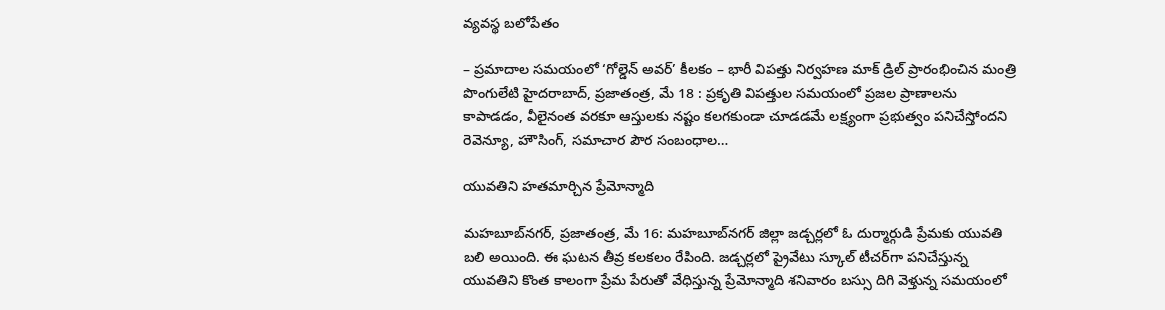వ్యవస్థ బలోపేతం

– ప్రమాదాల సమయంలో ‘గోల్డెన్ అవర్‌’ కీలకం – భారీ విపత్తు నిర్వహణ మాక్ డ్రిల్ ప్రారంభించిన మంత్రి పొంగులేటి హైదరాబాద్, ప్రజాతంత్ర, మే 18 : ప్రకృతి విపత్తుల సమయంలో ప్రజల ప్రాణాలను కాపాడడం, వీలైనంత వరకూ ఆస్తులకు నష్టం కలగకుండా చూడడమే లక్ష్యంగా ప్రభుత్వం పనిచేస్తోందని రెవెన్యూ, హౌసింగ్, సమాచార పౌర సంబంధాల…

యువ‌తిని హత‌మార్చిన ప్రేమోన్మాది

మహబూబ్‌నగర్, ప్రజాతంత్ర, మే 16: మహబూబ్‌నగర్ జిల్లా జడ్చర్లలో ఓ దుర్మార్గుడి ప్రేమకు యువతి బలి అయింది. ఈ ఘటన తీవ్ర కలకలం రేపింది. జడ్చర్లలో ప్రైవేటు స్కూల్ టీచర్‌గా పనిచేస్తున్న యువతిని కొంత కాలంగా ప్రేమ పేరుతో వేధిస్తున్న ప్రేమోన్మాది శనివారం బస్సు దిగి వెళ్తున్న సమయంలో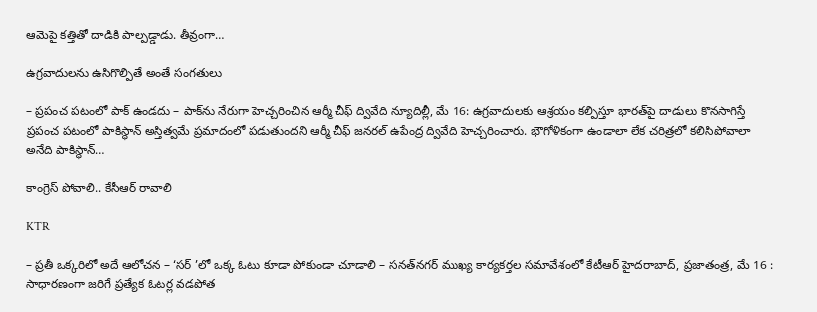ఆమెపై కత్తితో దాడికి పాల్పడ్డాడు. తీవ్రంగా…

ఉగ్రవాదులను ఉసిగొల్పితే అంతే సంగతులు

– ప్రపంచ పటంలో పాక్ ఉండదు – పాక్‌ను నేరుగా హెచ్చరించిన ఆర్మీ చీఫ్ ద్వివేది న్యూదిల్లీ, మే 16: ఉగ్రవాదులకు ఆశ్రయం కల్పిస్తూ భారత్‌పై దాడులు కొనసాగిస్తే ప్రపంచ పటంలో పాకిస్థాన్ అస్తిత్వమే ప్రమాదంలో పడుతుందని ఆర్మీ చీఫ్ జనరల్ ఉపేంద్ర ద్వివేది హెచ్చరించారు. భౌగోళికంగా ఉండాలా లేక చరిత్రలో కలిసిపోవాలా అనేది పాకిస్థాన్…

కాంగ్రెస్ పోవాలి.. కేసీఆర్ రావాలి

KTR

– ప్రతీ ఒక్కరిలో అదే ఆలోచన – ‘సర్ ’లో ఒక్క ఓటు కూడా పోకుండా చూడాలి – సనత్‌నగర్ ముఖ్య కార్యకర్తల సమావేశంలో కేటీఆర్ హైదరాబాద్, ప్రజాతంత్ర, మే 16 : సాధారణంగా జరిగే ప్రత్యేక ఓటర్ల వడపోత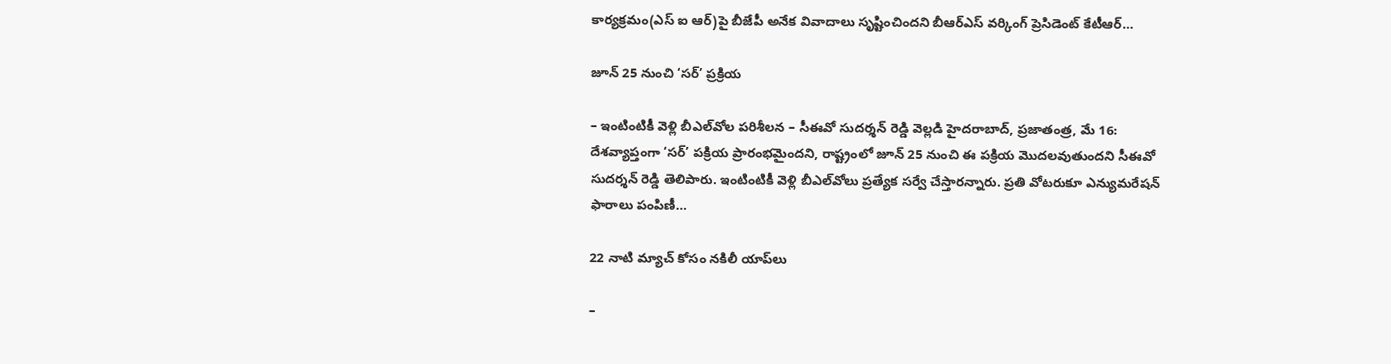కార్యక్రమం(ఎస్ ఐ ఆర్)పై బీజేపీ అనేక వివాదాలు సృష్టించిందని బీఆర్ఎస్ వర్కింగ్ ప్రెసిడెంట్ కేటీఆర్…

జూన్ 25 నుంచి ‘సర్’ ప్రక్రియ

– ఇంటింటికీ వెళ్లి బీఎల్‌వోల పరిశీలన – సీఈవో సుదర్శన్ రెడ్డి వెల్లడి హైదరాబాద్, ప్రజాతంత్ర, మే 16: దేశవ్యాప్తంగా ‘సర్’ పక్రియ ప్రారంభమైందని, రాష్ట్రంలో జూన్ 25 నుంచి ఈ పక్రియ మొదలవుతుందని సీఈవో సుదర్శన్ రెడ్డి తెలిపారు. ఇంటింటికీ వెళ్లి బీఎల్‌వోలు ప్రత్యేక సర్వే చేస్తారన్నారు. ప్రతి వోటరుకూ ఎన్యుమరేషన్ ఫారాలు పంపిణీ…

22 నాటి మ్యాచ్ కోసం నకిలీ యాప్‌లు

–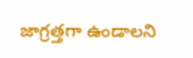జాగ్రత్తగా ఉండాలని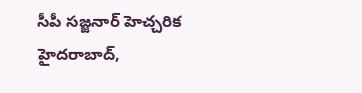సీపీ సజ్జనార్ హెచ్చరిక హైదరాబాద్,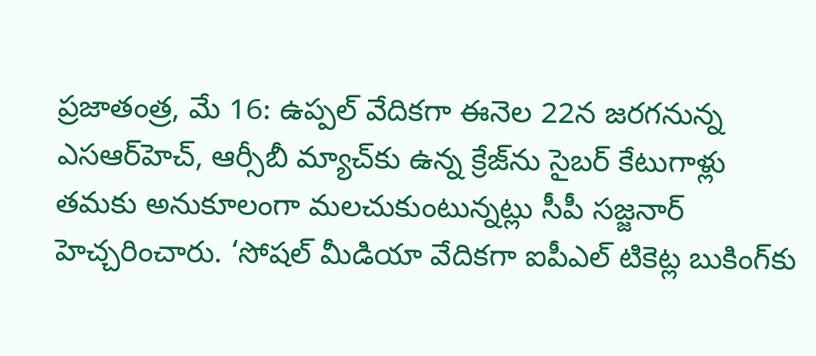ప్రజాతంత్ర, మే 16: ఉప్పల్ వేదికగా ఈనెల 22న జరగనున్న ఎసఆర్‌హెచ్, ఆర్సీబీ మ్యాచ్‌కు ఉన్న క్రేజ్‌ను సైబర్ కేటుగాళ్లు తమకు అనుకూలంగా మలచుకుంటున్నట్లు సీపీ సజ్జనార్ హెచ్చరించారు. ‘సోషల్ మీడియా వేదికగా ఐపీఎల్ టికెట్ల బుకింగ్‌కు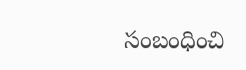సంబంధించి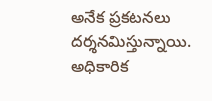అనేక ప్రకటనలు దర్శనమిస్తున్నాయి. అధికారిక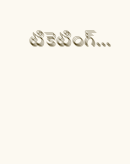టికెటింగ్…